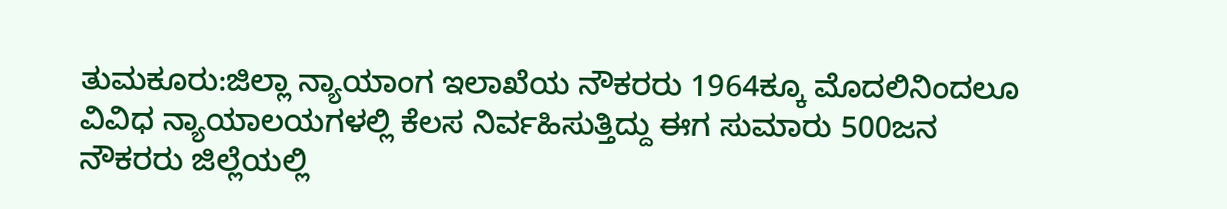ತುಮಕೂರು:ಜಿಲ್ಲಾ ನ್ಯಾಯಾಂಗ ಇಲಾಖೆಯ ನೌಕರರು 1964ಕ್ಕೂ ಮೊದಲಿನಿಂದಲೂ ವಿವಿಧ ನ್ಯಾಯಾಲಯಗಳಲ್ಲಿ ಕೆಲಸ ನಿರ್ವಹಿಸುತ್ತಿದ್ದು ಈಗ ಸುಮಾರು 500ಜನ ನೌಕರರು ಜಿಲ್ಲೆಯಲ್ಲಿ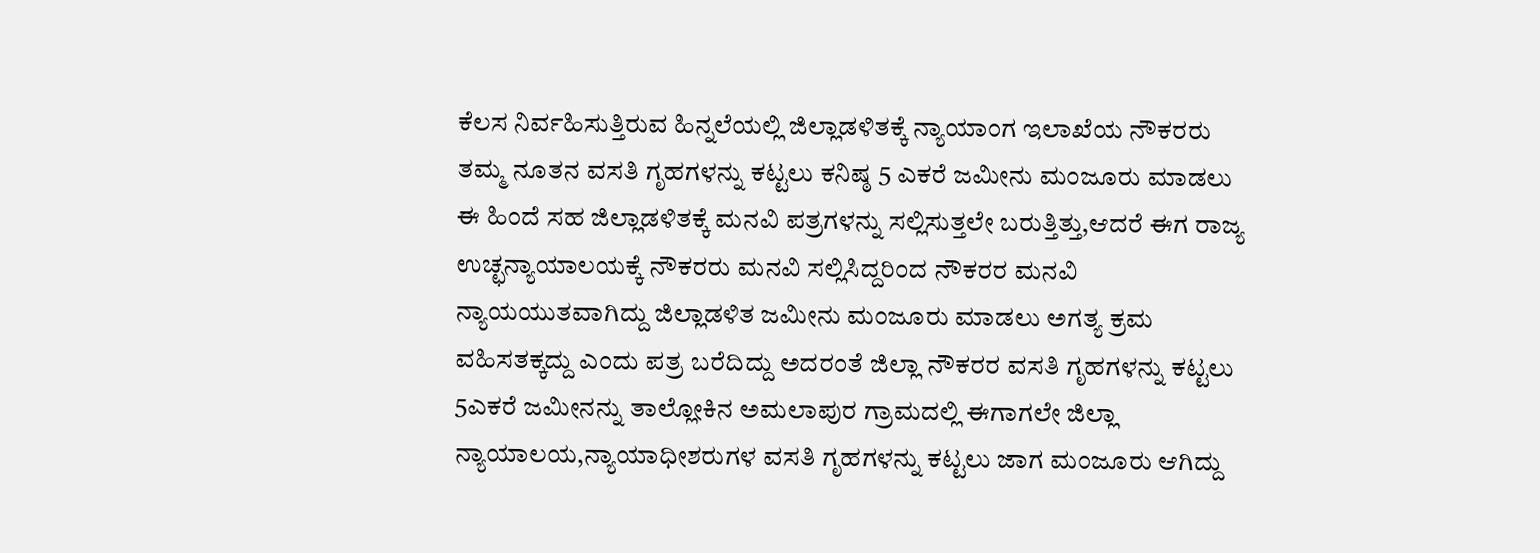ಕೆಲಸ ನಿರ್ವಹಿಸುತ್ತಿರುವ ಹಿನ್ನಲೆಯಲ್ಲಿ ಜಿಲ್ಲಾಡಳಿತಕ್ಕೆ ನ್ಯಾಯಾಂಗ ಇಲಾಖೆಯ ನೌಕರರು ತಮ್ಮ ನೂತನ ವಸತಿ ಗೃಹಗಳನ್ನು ಕಟ್ಟಲು ಕನಿಷ್ಠ 5 ಎಕರೆ ಜಮೀನು ಮಂಜೂರು ಮಾಡಲು ಈ ಹಿಂದೆ ಸಹ ಜಿಲ್ಲಾಡಳಿತಕ್ಕೆ ಮನವಿ ಪತ್ರಗಳನ್ನು ಸಲ್ಲಿಸುತ್ತಲೇ ಬರುತ್ತಿತ್ತು,ಆದರೆ ಈಗ ರಾಜ್ಯ ಉಚ್ಛನ್ಯಾಯಾಲಯಕ್ಕೆ ನೌಕರರು ಮನವಿ ಸಲ್ಲಿಸಿದ್ದರಿಂದ ನೌಕರರ ಮನವಿ ನ್ಯಾಯಯುತವಾಗಿದ್ದು ಜಿಲ್ಲಾಡಳಿತ ಜಮೀನು ಮಂಜೂರು ಮಾಡಲು ಅಗತ್ಯ ಕ್ರಮ ವಹಿಸತಕ್ಕದ್ದು ಎಂದು ಪತ್ರ ಬರೆದಿದ್ದು ಅದರಂತೆ ಜಿಲ್ಲಾ ನೌಕರರ ವಸತಿ ಗೃಹಗಳನ್ನು ಕಟ್ಟಲು 5ಎಕರೆ ಜಮೀನನ್ನು ತಾಲ್ಲೋಕಿನ ಅಮಲಾಪುರ ಗ್ರಾಮದಲ್ಲಿ ಈಗಾಗಲೇ ಜಿಲ್ಲಾ ನ್ಯಾಯಾಲಯ,ನ್ಯಾಯಾಧೀಶರುಗಳ ವಸತಿ ಗೃಹಗಳನ್ನು ಕಟ್ಟಲು ಜಾಗ ಮಂಜೂರು ಆಗಿದ್ದು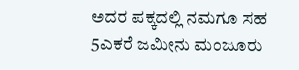ಅದರ ಪಕ್ಕದಲ್ಲಿ ನಮಗೂ ಸಹ 5ಎಕರೆ ಜಮೀನು ಮಂಜೂರು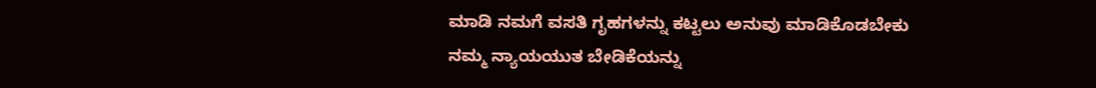ಮಾಡಿ ನಮಗೆ ವಸತಿ ಗೃಹಗಳನ್ನು ಕಟ್ಟಲು ಅನುವು ಮಾಡಿಕೊಡಬೇಕು
ನಮ್ಮ ನ್ಯಾಯಯುತ ಬೇಡಿಕೆಯನ್ನು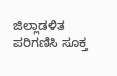ಜಿಲ್ಲಾಡಳಿತ ಪರಿಗಣಿಸಿ ಸೂಕ್ತ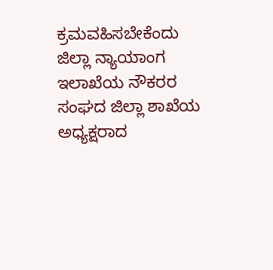ಕ್ರಮವಹಿಸಬೇಕೆಂದು ಜಿಲ್ಲಾ ನ್ಯಾಯಾಂಗ ಇಲಾಖೆಯ ನೌಕರರ ಸಂಘದ ಜಿಲ್ಲಾ ಶಾಖೆಯ ಅಧ್ಯಕ್ಷರಾದ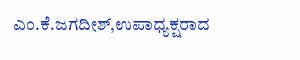ಎಂ.ಕೆ.ಜಗದೀಶ್,ಉಪಾಧ್ಯಕ್ಷರಾದ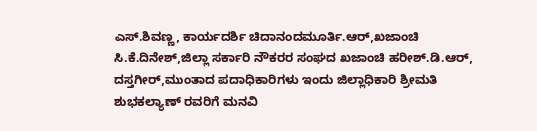ಎಸ್.ಶಿವಣ್ಣ, ಕಾರ್ಯದರ್ಶಿ ಚಿದಾನಂದಮೂರ್ತಿ.ಆರ್,ಖಜಾಂಚಿ ಸಿ.ಕೆ.ದಿನೇಶ್,ಜಿಲ್ಲಾ ಸರ್ಕಾರಿ ನೌಕರರ ಸಂಘದ ಖಜಾಂಚಿ ಹರೀಶ್.ಡಿ.ಆರ್, ದಸ್ತಗೀರ್,ಮುಂತಾದ ಪದಾಧಿಕಾರಿಗಳು ಇಂದು ಜಿಲ್ಲಾಧಿಕಾರಿ ಶ್ರೀಮತಿ ಶುಭಕಲ್ಯಾಣ್ ರವರಿಗೆ ಮನವಿ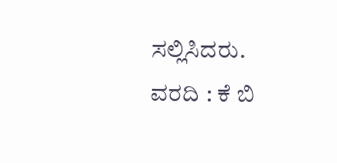ಸಲ್ಲಿಸಿದರು.
ವರದಿ : ಕೆ ಬಿ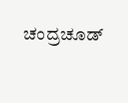ಚಂದ್ರಚೂಡ್